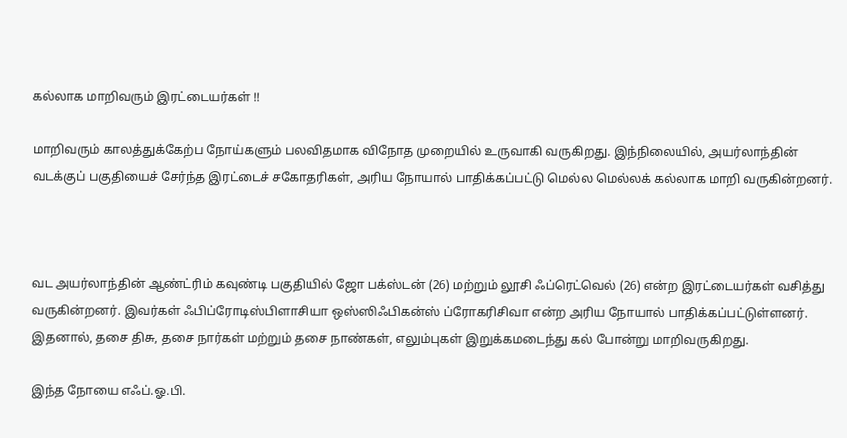கல்லாக மாறிவரும் இரட்டையர்கள் !!

மாறிவரும் காலத்துக்கேற்ப நோய்களும் பலவிதமாக விநோத முறையில் உருவாகி வருகிறது. இந்நிலையில், அயர்லாந்தின் வடக்குப் பகுதியைச் சேர்ந்த இரட்டைச் சகோதரிகள், அரிய நோயால் பாதிக்கப்பட்டு மெல்ல மெல்லக் கல்லாக மாறி வருகின்றனர்.



வட அயர்லாந்தின் ஆண்ட்ரிம் கவுண்டி பகுதியில் ஜோ பக்ஸ்டன் (26) மற்றும் லூசி ஃப்ரெட்வெல் (26) என்ற இரட்டையர்கள் வசித்து வருகின்றனர். இவர்கள் ஃபிப்ரோடிஸ்பிளாசியா ஒஸ்ஸிஃபிகன்ஸ் ப்ரோகரிசிவா என்ற அரிய நோயால் பாதிக்கப்பட்டுள்ளனர். இதனால், தசை திசு, தசை நார்கள் மற்றும் தசை நாண்கள், எலும்புகள் இறுக்கமடைந்து கல் போன்று மாறிவருகிறது.

இந்த நோயை எஃப்.ஓ.பி.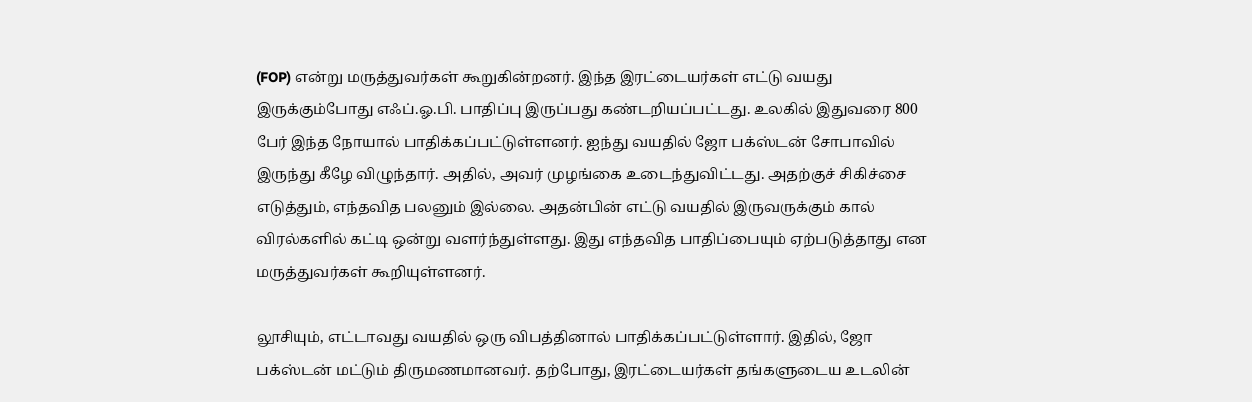(FOP) என்று மருத்துவர்கள் கூறுகின்றனர். இந்த இரட்டையர்கள் எட்டு வயது இருக்கும்போது எஃப்.ஓ.பி. பாதிப்பு இருப்பது கண்டறியப்பட்டது. உலகில் இதுவரை 800 பேர் இந்த நோயால் பாதிக்கப்பட்டுள்ளனர். ஐந்து வயதில் ஜோ பக்ஸ்டன் சோபாவில் இருந்து கீழே விழுந்தார். அதில், அவர் முழங்கை உடைந்துவிட்டது. அதற்குச் சிகிச்சை எடுத்தும், எந்தவித பலனும் இல்லை. அதன்பின் எட்டு வயதில் இருவருக்கும் கால் விரல்களில் கட்டி ஒன்று வளர்ந்துள்ளது. இது எந்தவித பாதிப்பையும் ஏற்படுத்தாது என மருத்துவர்கள் கூறியுள்ளனர்.

லூசியும், எட்டாவது வயதில் ஒரு விபத்தினால் பாதிக்கப்பட்டுள்ளார். இதில், ஜோ பக்ஸ்டன் மட்டும் திருமணமானவர். தற்போது, இரட்டையர்கள் தங்களுடைய உடலின்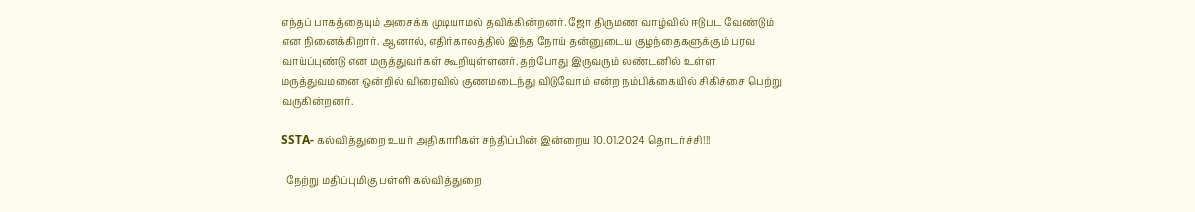எந்தப் பாகத்தையும் அசைக்க முடியாமல் தவிக்கின்றனர். ஜோ திருமண வாழ்வில் ஈடுபட வேண்டும் என நினைக்கிறார். ஆனால், எதிர்காலத்தில் இந்த நோய் தன்னுடைய குழந்தைகளுக்கும் பரவ வாய்ப்புண்டு என மருத்துவர்கள் கூறியுள்ளனர். தற்போது இருவரும் லண்டனில் உள்ள மருத்துவமனை ஒன்றில் விரைவில் குணமடைந்து விடுவோம் என்ற நம்பிக்கையில் சிகிச்சை பெற்று வருகின்றனர்.

SSTA- கல்வித்துறை உயர் அதிகாரிகள் சந்திப்பின் இன்றைய 10.01.2024 தொடர்ச்சி!!!

  நேற்று மதிப்புமிகு பள்ளி கல்வித்துறை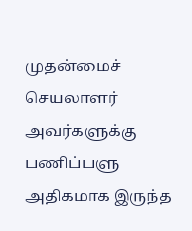முதன்மைச் செயலாளர் அவர்களுக்கு பணிப்பளு அதிகமாக இருந்த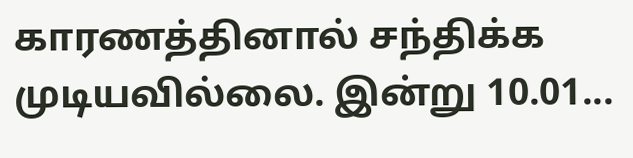காரணத்தினால் சந்திக்க முடியவில்லை. இன்று 10.01...